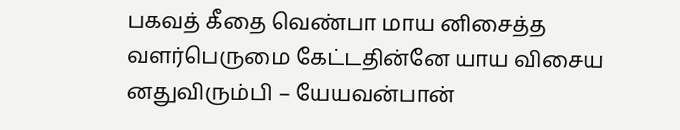பகவத் கீதை வெண்பா மாய னிசைத்த வளர்பெருமை கேட்டதின்னே யாய விசைய னதுவிரும்பி – யேயவன்பான்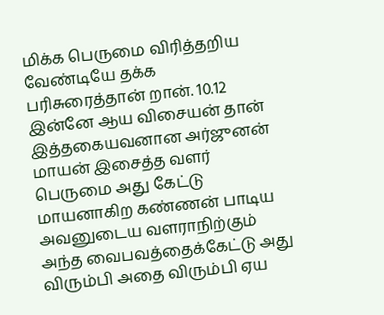மிக்க பெருமை விரித்தறிய வேண்டியே தக்க பரிசுரைத்தான் றான். 10.12 இன்னே ஆய விசையன் தான் இத்தகையவனான அர்ஜுனன் மாயன் இசைத்த வளர் பெருமை அது கேட்டு மாயனாகிற கண்ணன் பாடிய அவனுடைய வளராநிற்கும் அந்த வைபவத்தைக்கேட்டு அது விரும்பி அதை விரும்பி ஏய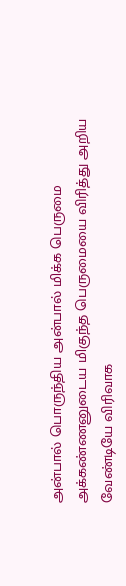அன்பால் பொருந்திய அன்பால் மிக்க பெருமை அக்கண்ணனுடைய மிகுந்த பெருமையை விரித்து அறிய வேண்டியே விரிவாக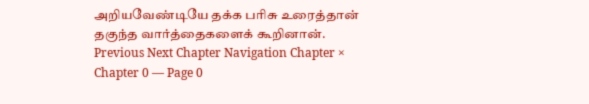அறியவேண்டியே தக்க பரிசு உரைத்தான் தகுந்த வார்த்தைகளைக் கூறினான். Previous Next Chapter Navigation Chapter × Chapter 0 — Page 0